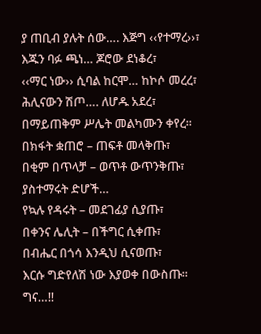ያ ጠቢብ ያሉት ሰው…. እጅግ ‹‹የተማረ››፣
እጁን ባፉ ጫነ… ጆሮው ደነቆረ፣
‹‹ማር ነው›› ሲባል ከርሞ… ከኮሶ መረረ፣
ሕሊናውን ሽጦ…. ለሆዱ አደረ፣
በማይጠቅም ሥሌት መልካሙን ቀየረ፡፡
በክፋት ቋጠሮ – ጠፍቶ መላቅጡ፣
በቂም በጥላቻ – ወጥቶ ውጥንቅጡ፣
ያስተማሩት ድሆች…
የኳሉ የዳሩት – መደገፊያ ሲያጡ፣
በቀንና ሌሊት – በችግር ሲቀጡ፣
በብሔር በጎሳ እንዲህ ሲናወጡ፣
እርሱ ግድየለሽ ነው እያወቀ በውስጡ፡፡
ግና…!!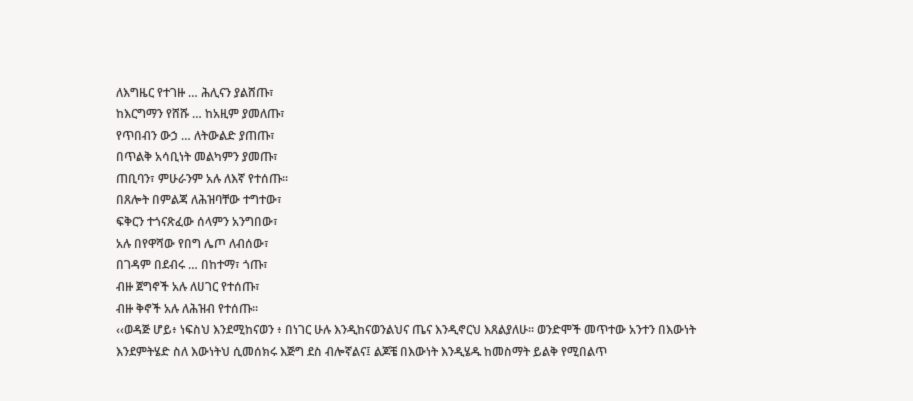ለእግዜር የተገዙ … ሕሊናን ያልሸጡ፣
ከእርግማን የሸሹ … ከአዚም ያመለጡ፣
የጥበብን ውኃ … ለትውልድ ያጠጡ፣
በጥልቅ አሳቢነት መልካምን ያመጡ፣
ጠቢባን፣ ምሁራንም አሉ ለእኛ የተሰጡ፡፡
በጸሎት በምልጃ ለሕዝባቸው ተግተው፣
ፍቅርን ተጎናጽፈው ሰላምን አንግበው፣
አሉ በየዋሻው የበግ ሌጦ ለብሰው፣
በገዳም በደብሩ … በከተማ፣ ጎጡ፣
ብዙ ጀግኖች አሉ ለሀገር የተሰጡ፣
ብዙ ቅኖች አሉ ለሕዝብ የተሰጡ፡፡
‹‹ወዳጅ ሆይ፥ ነፍስህ እንደሚከናወን ፥ በነገር ሁሉ እንዲከናወንልህና ጤና እንዲኖርህ እጸልያለሁ፡፡ ወንድሞች መጥተው አንተን በእውነት እንደምትሄድ ስለ እውነትህ ሲመሰክሩ እጅግ ደስ ብሎኛልና፤ ልጆቼ በእውነት እንዲሄዱ ከመስማት ይልቅ የሚበልጥ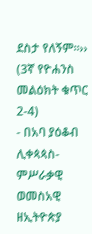ደስታ የለኝም፡፡›› (3ኛ የዮሐንስ መልዕክት ቁጥር 2-4)
- በአባ ያዕቆብ ሊቀጳጳስ- ምሥራቃዊ ወመስአዊ ዘኢትዮጵያ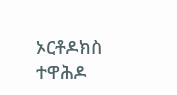ኦርቶዶክስ ተዋሕዶ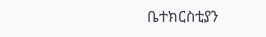ቤተክርስቲያን